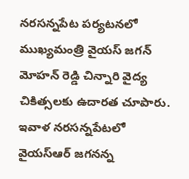నరసన్నపేట పర్యటనలో ముఖ్యమంత్రి వైయస్ జగన్ మోహన్ రెడ్డి చిన్నారి వైద్య చికిత్సలకు ఉదారత చూపారు. ఇవాళ నరసన్నపేటలో వైయస్ఆర్ జగనన్న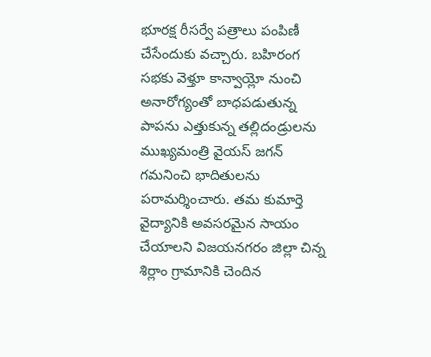భూరక్ష రీసర్వే పత్రాలు పంపిణీ చేసేందుకు వచ్చారు. బహిరంగ సభకు వెళ్తూ కాన్వాయ్లో నుంచి అనారోగ్యంతో బాధపడుతున్న పాపను ఎత్తుకున్న తల్లిదండ్రులను ముఖ్యమంత్రి వైయస్ జగన్ గమనించి భాదితులను పరామర్శించారు. తమ కుమార్తె వైద్యానికి అవసరమైన సాయం చేయాలని విజయనగరం జిల్లా చిన్న శిర్లాం గ్రామానికి చెందిన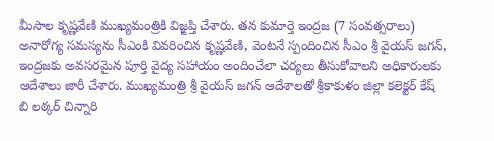మీసాల కృష్ణవేణి ముఖ్యమంత్రికి విజ్ఙప్తి చేశారు. తన కుమార్తె ఇంద్రజ (7 సంవత్సరాలు) అనారోగ్య సమస్యను సీఎంకి వివరించిన కృష్ణవేణి, వెంటనే స్పందించిన సీఎం శ్రీ వైయస్ జగన్, ఇంద్రజకు అవసరమైన పూర్తి వైద్య సహాయం అందించేలా చర్యలు తీసుకోవాలని అధికారులకు ఆదేశాలు జారీ చేశారు. ముఖ్యమంత్రి శ్రీ వైయస్ జగన్ ఆదేశాలతో శ్రీకాకుళం జిల్లా కలెక్టర్ కేష్ బి లఠ్కర్ చిన్నారి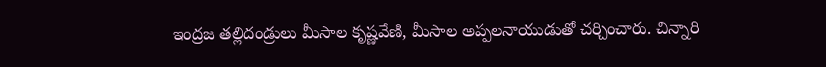ఇంద్రజ తల్లిదండ్రులు మీసాల కృష్ణవేణి, మీసాల అప్పలనాయుడుతో చర్చించారు. చిన్నారి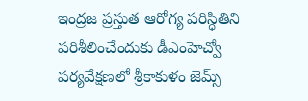ఇంద్రజ ప్రస్తుత ఆరోగ్య పరిస్ధితిని పరిశీలించేందుకు డీఎంహెచ్వో పర్యవేక్షణలో శ్రీకాకుళం జెమ్స్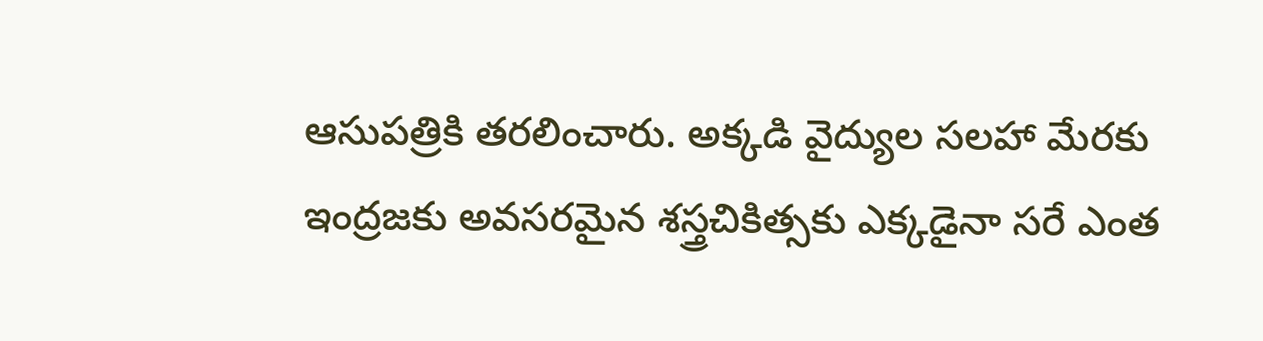ఆసుపత్రికి తరలించారు. అక్కడి వైద్యుల సలహా మేరకు ఇంద్రజకు అవసరమైన శస్త్రచికిత్సకు ఎక్కడైనా సరే ఎంత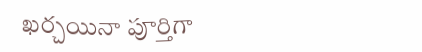ఖర్చయినా పూర్తిగా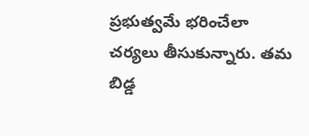ప్రభుత్వమే భరించేలా చర్యలు తీసుకున్నారు. తమ బిడ్డ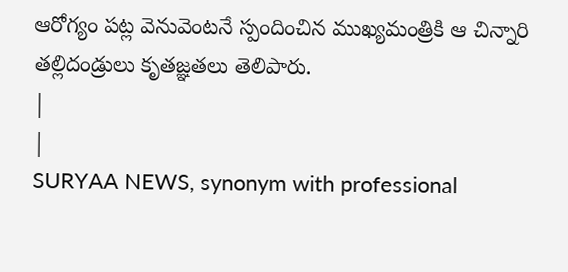ఆరోగ్యం పట్ల వెనువెంటనే స్పందించిన ముఖ్యమంత్రికి ఆ చిన్నారి తల్లిదండ్రులు కృతజ్ఞతలు తెలిపారు.
|
|
SURYAA NEWS, synonym with professional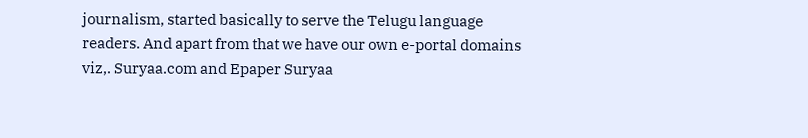journalism, started basically to serve the Telugu language readers. And apart from that we have our own e-portal domains viz,. Suryaa.com and Epaper Suryaa